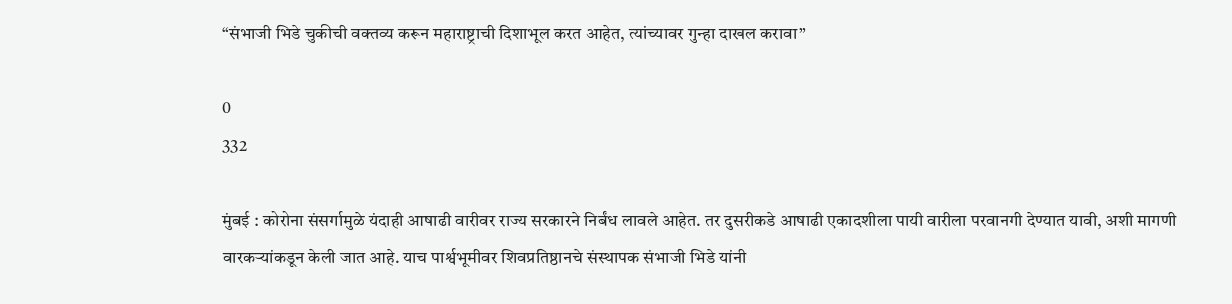“संभाजी भिडे चुकीची वक्तव्य करून महाराष्ट्राची दिशाभूल करत आहेत, त्यांच्यावर गुन्हा दाखल करावा”

0
332

मुंबई : कोरोना संसर्गामुळे यंदाही आषाढी वारीवर राज्य सरकारने निर्बंध लावले आहेत. तर दुसरीकडे आषाढी एकादशीला पायी वारीला परवानगी देण्यात यावी, अशी मागणी वारकऱ्यांकडून केली जात आहे. याच पार्श्वभूमीवर शिवप्रतिष्ठानचे संस्थापक संभाजी भिडे यांनी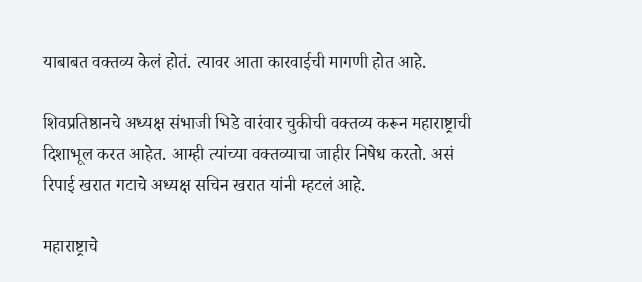याबाबत वक्तव्य केलं होतं. त्यावर आता कारवाईची मागणी होत आहे.

शिवप्रतिष्ठानचे अध्यक्ष संभाजी भिडे वारंवार चुकीची वक्तव्य करून महाराष्ट्राची दिशाभूल करत आहेत. आम्ही त्यांच्या वक्तव्याचा जाहीर निषेध करतो. असं रिपाई खरात गटाचे अध्यक्ष सचिन खरात यांनी म्हटलं आहे.

महाराष्ट्राचे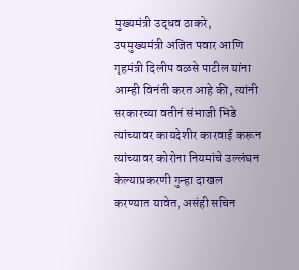मुख्यमंत्री उद्धव ठाकरे, उपमुख्यमंत्री अजित पवार आणि गृहमंत्री दिलीप वळसे पाटील यांना आम्ही विनंती करत आहे की, त्यांनी सरकारच्या वतीनं संभाजी भिडे त्यांच्यावर कायदेशीर कारवाई करून त्यांच्यावर कोरोना नियमांचे उल्लंघन केल्याप्रकरणी गुन्हा दाखल करण्यात यावेत, असंही सचिन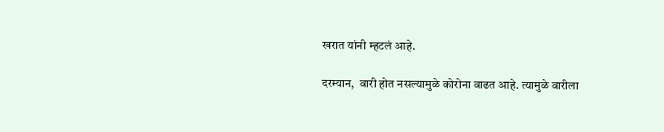खरात यांनी म्हटलं आहे.

दरम्यान,  वारी होत नसल्यामुळे कोरोना वाढत आहे. त्यामुळे वारीला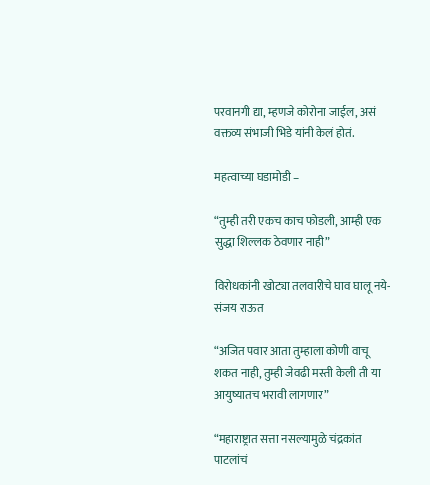परवानगी द्या, म्हणजे कोरोना जाईल, असं वक्तव्य संभाजी भिडे यांनी केलं होतं.

महत्वाच्या घडामोडी –

“तुम्ही तरी एकच काच फोडली, आम्ही एक सुद्धा शिल्लक ठेवणार नाही”

विरोधकांनी खोट्या तलवारीचे घाव घालू नये- संजय राऊत

“अजित पवार आता तुम्हाला कोणी वाचू शकत नाही, तुम्ही जेवढी मस्ती केली ती या आयुष्यातच भरावी लागणार”

“महाराष्ट्रात सत्ता नसल्यामुळे चंद्रकांत पाटलांचं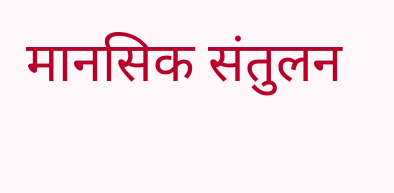मानसिक संतुलन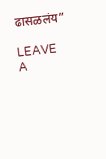ढासळलंय”

LEAVE A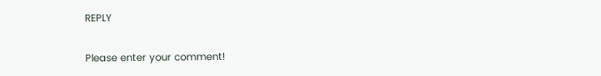REPLY

Please enter your comment!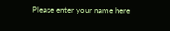Please enter your name here